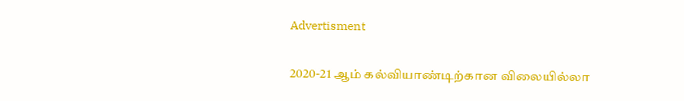Advertisment

2020-21 ஆம் கல்வியாண்டிற்கான விலையில்லா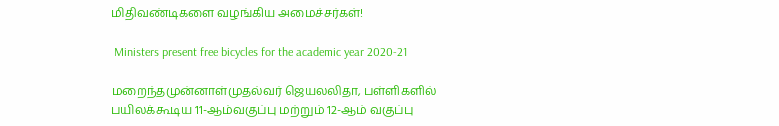மிதிவண்டிகளை வழங்கிய அமைச்சர்கள்!

 Ministers present free bicycles for the academic year 2020-21

மறைந்தமுன்னாள்முதல்வர் ஜெயலலிதா, பள்ளிகளில் பயிலக்கூடிய 11-ஆம்வகுப்பு மற்றும் 12-ஆம் வகுப்பு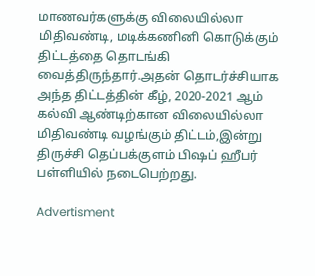மாணவர்களுக்கு விலையில்லா மிதிவண்டி, மடிக்கணினி கொடுக்கும் திட்டத்தை தொடங்கி வைத்திருந்தார்.அதன் தொடர்ச்சியாக அந்த திட்டத்தின் கீழ், 2020-2021 ஆம் கல்வி ஆண்டிற்கான விலையில்லா மிதிவண்டி வழங்கும் திட்டம்,இன்று திருச்சி தெப்பக்குளம் பிஷப் ஹீபர் பள்ளியில் நடைபெற்றது.

Advertisment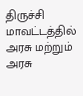திருச்சி மாவட்டத்தில் அரசு மற்றும் அரசு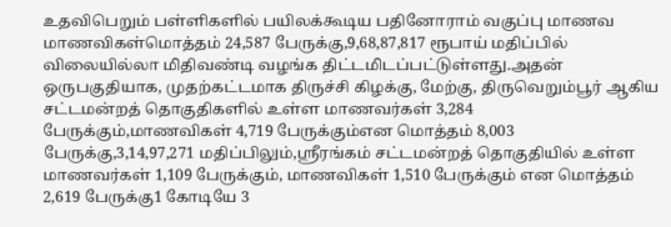உதவிபெறும் பள்ளிகளில் பயிலக்கூடிய பதினோராம் வகுப்பு மாணவ மாணவிகள்மொத்தம் 24,587 பேருக்கு,9,68,87,817 ரூபாய் மதிப்பில் விலையில்லா மிதிவண்டி வழங்க திட்டமிடப்பட்டுள்ளது.அதன் ஒருபகுதியாக, முதற்கட்டமாக திருச்சி கிழக்கு, மேற்கு, திருவெறும்பூர் ஆகிய சட்டமன்றத் தொகுதிகளில் உள்ள மாணவர்கள் 3,284 பேருக்கும்,மாணவிகள் 4,719 பேருக்கும்என மொத்தம் 8,003 பேருக்கு,3,14,97,271 மதிப்பிலும்,ஸ்ரீரங்கம் சட்டமன்றத் தொகுதியில் உள்ள மாணவர்கள் 1,109 பேருக்கும், மாணவிகள் 1,510 பேருக்கும் என மொத்தம் 2,619 பேருக்கு1 கோடியே 3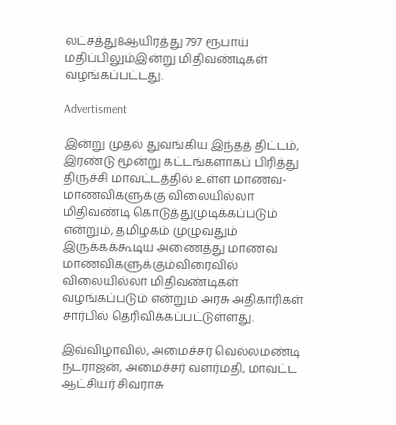லட்சத்து8ஆயிரத்து 797 ரூபாய் மதிப்பிலும்இன்று மிதிவண்டிகள் வழங்கப்பட்டது.

Advertisment

இன்று முதல் துவங்கிய இந்தத் திட்டம், இரண்டு மூன்று கட்டங்களாகப் பிரித்து திருச்சி மாவட்டத்தில் உள்ள மாணவ-மாணவிகளுக்கு விலையில்லா மிதிவண்டி கொடுத்துமுடிக்கப்படும் என்றும், தமிழகம் முழுவதும் இருக்கக்கூடிய அணைத்து மாணவ மாணவிகளுக்கும்விரைவில் விலையில்லா மிதிவண்டிகள் வழங்கப்படும் என்றும் அரசு அதிகாரிகள் சார்பில் தெரிவிக்கப்பட்டுள்ளது.

இவ்விழாவில், அமைச்சர் வெல்லமண்டி நடராஜன், அமைச்சர் வளர்மதி, மாவட்ட ஆட்சியர் சிவராசு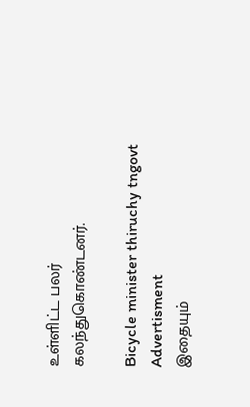உள்ளிட்ட பலர் கலந்துகொண்டனர்.

Bicycle minister thiruchy tngovt
Advertisment
இதையும்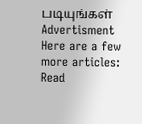படியுங்கள்
Advertisment
Here are a few more articles:
Read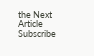the Next Article
Subscribe